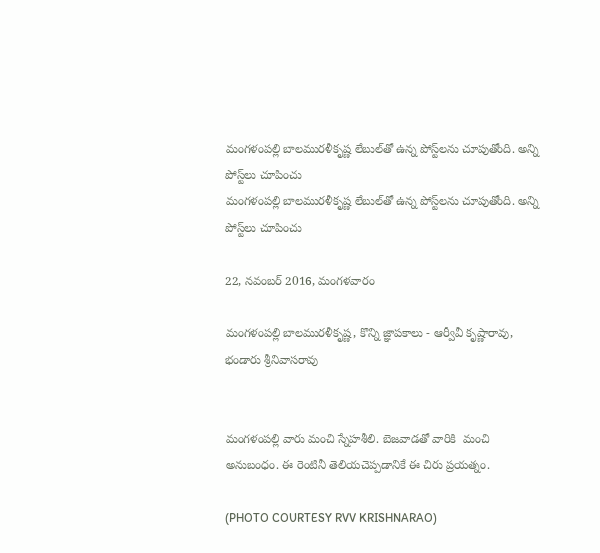మంగళంపల్లి బాలమురళీకృష్ణ లేబుల్‌తో ఉన్న పోస్ట్‌లను చూపుతోంది. అన్ని పోస్ట్‌లు చూపించు
మంగళంపల్లి బాలమురళీకృష్ణ లేబుల్‌తో ఉన్న పోస్ట్‌లను చూపుతోంది. అన్ని పోస్ట్‌లు చూపించు

22, నవంబర్ 2016, మంగళవారం

మంగళంపల్లి బాలమురళీకృష్ణ, కొన్ని జ్ఞాపకాలు - ఆర్వీవీ కృష్ణారావు, భండారు శ్రీనివాసరావు


మంగళంపల్లి వారు మంచి స్నేహశీలి. బెజవాడతో వారికి  మంచి అనుబంధం. ఈ రెంటినీ తెలియచెప్పడానికే ఈ చిరు ప్రయత్నం.

(PHOTO COURTESY RVV KRISHNARAO)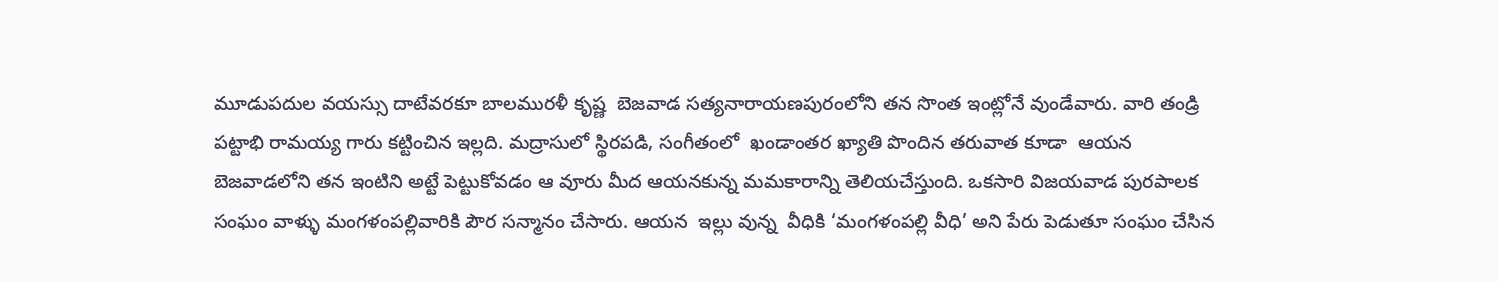మూడుపదుల వయస్సు దాటేవరకూ బాలమురళీ కృష్ణ  బెజవాడ సత్యనారాయణపురంలోని తన సొంత ఇంట్లోనే వుండేవారు. వారి తండ్రి పట్టాభి రామయ్య గారు కట్టించిన ఇల్లది. మద్రాసులో స్థిరపడి, సంగీతంలో  ఖండాంతర ఖ్యాతి పొందిన తరువాత కూడా  ఆయన బెజవాడలోని తన ఇంటిని అట్టే పెట్టుకోవడం ఆ వూరు మీద ఆయనకున్న మమకారాన్ని తెలియచేస్తుంది. ఒకసారి విజయవాడ పురపాలక సంఘం వాళ్ళు మంగళంపల్లివారికి పౌర సన్మానం చేసారు. ఆయన  ఇల్లు వున్న  వీధికి ‘మంగళంపల్లి వీధి’ అని పేరు పెడుతూ సంఘం చేసిన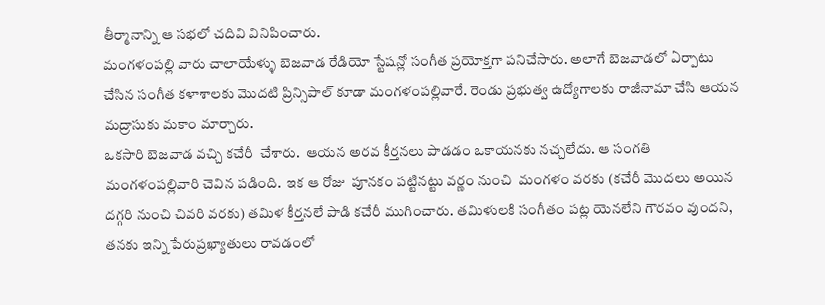తీర్మానాన్ని ఆ సభలో చదివి వినిపించారు.
మంగళంపల్లి వారు చాలాయేళ్ళు బెజవాడ రేడియో స్టేషన్లో సంగీత ప్రయోక్తగా పనిచేసారు. అలాగే బెజవాడలో ఏర్పాటు చేసిన సంగీత కళాశాలకు మొదటి ప్రిన్సిపాల్ కూడా మంగళంపల్లివారే. రెండు ప్రభుత్వ ఉద్యోగాలకు రాజీనామా చేసి ఆయన మద్రాసుకు మకాం మార్చారు.
ఒకసారి బెజవాడ వచ్చి కచేరీ  చేశారు.  ఆయన అరవ కీర్తనలు పాడడం ఒకాయనకు నచ్చలేదు. ఆ సంగతి మంగళంపల్లివారి చెవిన పడింది.  ఇక ఆ రోజు  పూనకం పట్టినట్టు వర్ణం నుంచి  మంగళం వరకు (కచేరీ మొదలు అయిన దగ్గరి నుంచి చివరి వరకు) తమిళ కీర్తనలే పాడి కచేరీ ముగించారు. తమిళులకి సంగీతం పట్ల యెనలేని గౌరవం వుందని, తనకు ఇన్ని పేరుప్రఖ్యాతులు రావడంలో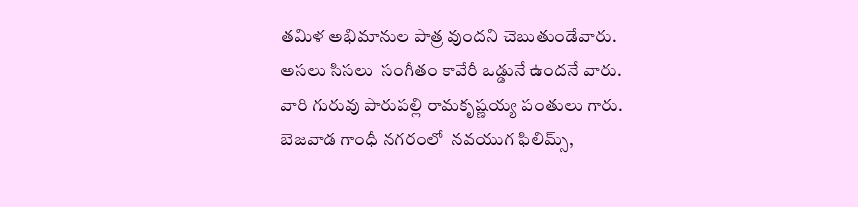తమిళ అభిమానుల పాత్ర వుందని చెబుతుండేవారు. అసలు సిసలు  సంగీతం కావేరీ ఒడ్డునే ఉందనే వారు.
వారి గురువు పారుపల్లి రామకృష్ణయ్య పంతులు గారు. బెజవాడ గాంధీ నగరంలో  నవయుగ ఫిలిమ్స్,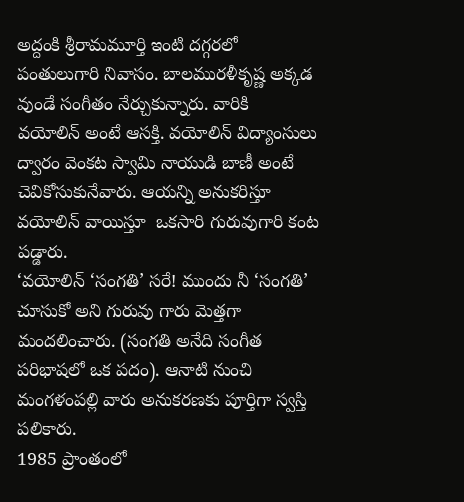అద్దంకి శ్రీరామమూర్తి ఇంటి దగ్గరలో పంతులుగారి నివాసం. బాలమురళీకృష్ణ అక్కడ వుండే సంగీతం నేర్చుకున్నారు. వారికి  వయోలిన్ అంటే ఆసక్తి. వయోలిన్ విద్యాంసులు  ద్వారం వెంకట స్వామి నాయుడి బాణీ అంటే చెవికోసుకునేవారు. ఆయన్ని అనుకరిస్తూ వయోలిన్ వాయిస్తూ  ఒకసారి గురువుగారి కంట పడ్డారు.
‘వయోలిన్ ‘సంగతి’ సరే! ముందు నీ ‘సంగతి’ చూసుకో అని గురువు గారు మెత్తగా మందలించారు. (సంగతి అనేది సంగీత పరిభాషలో ఒక పదం). ఆనాటి నుంచి మంగళంపల్లి వారు అనుకరణకు పూర్తిగా స్వస్తి పలికారు.
1985 ప్రాంతంలో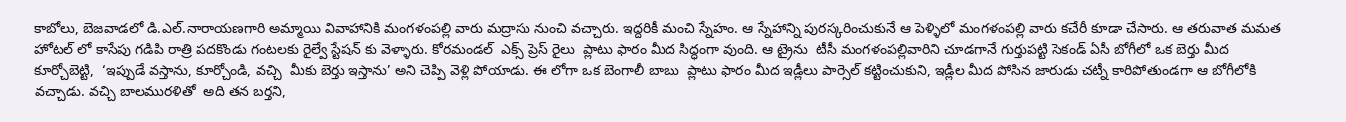కాబోలు, బెజవాడలో డి.ఎల్.నారాయణగారి అమ్మాయి వివాహానికి మంగళంపల్లి వారు మద్రాసు నుంచి వచ్చారు. ఇద్దరికీ మంచి స్నేహం. ఆ స్నేహాన్ని పురస్కరించుకునే ఆ పెళ్ళిలో మంగళంపల్లి వారు కచేరీ కూడా చేసారు. ఆ తరువాత మమత హోటల్ లో కాసేపు గడిపి రాత్రి పదకొండు గంటలకు రైల్వే స్టేషన్ కు వెళ్ళారు. కోరమండల్  ఎక్స్ ప్రెస్ రైలు  ప్లాటు ఫారం మీద సిద్ధంగా వుంది. ఆ ట్రైను  టీసీ మంగళంపల్లివారిని చూడగానే గుర్తుపట్టి సెకండ్ ఏసీ బోగీలో ఒక బెర్తు మీద కూర్చోబెట్టి,  ‘ఇప్పుడే వస్తాను, కూర్చోండి, వచ్చి  మీకు బెర్తు ఇస్తాను’ అని చెప్పి వెళ్లి పోయాడు. ఈ లోగా ఒక బెంగాలీ బాబు  ప్లాటు ఫారం మీద ఇడ్లీలు పార్సెల్ కట్టించుకుని, ఇడ్లీల మీద పోసిన జారుడు చట్నీ కారిపోతుండగా ఆ బోగీలోకి వచ్చాడు. వచ్చి బాలమురళితో  అది తన బర్తని,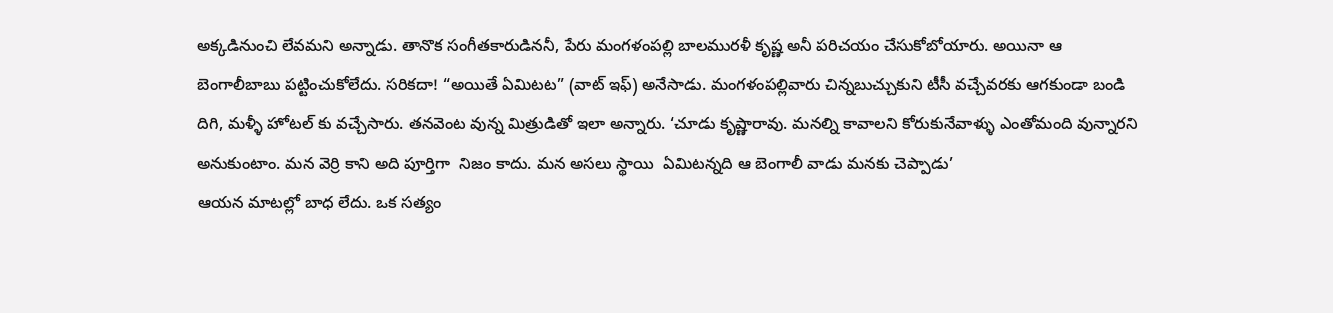అక్కడినుంచి లేవమని అన్నాడు. తానొక సంగీతకారుడిననీ, పేరు మంగళంపల్లి బాలమురళీ కృష్ణ అనీ పరిచయం చేసుకోబోయారు. అయినా ఆ బెంగాలీబాబు పట్టించుకోలేదు. సరికదా! “అయితే ఏమిటట” (వాట్ ఇఫ్) అనేసాడు. మంగళంపల్లివారు చిన్నబుచ్చుకుని టీసీ వచ్చేవరకు ఆగకుండా బండి దిగి, మళ్ళీ హోటల్ కు వచ్చేసారు. తనవెంట వున్న మిత్రుడితో ఇలా అన్నారు. ‘చూడు కృష్ణారావు. మనల్ని కావాలని కోరుకునేవాళ్ళు ఎంతోమంది వున్నారని అనుకుంటాం. మన వెర్రి కాని అది పూర్తిగా  నిజం కాదు. మన అసలు స్థాయి  ఏమిటన్నది ఆ బెంగాలీ వాడు మనకు చెప్పాడు’
ఆయన మాటల్లో బాధ లేదు. ఒక సత్యం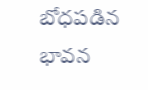బోధపడిన భావన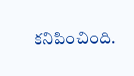కనిపించింది.